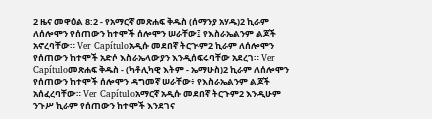2 ዜና መዋዕል 8:2 - የአማርኛ መጽሐፍ ቅዱስ (ሰማንያ አሃዱ)2 ኪራም ለሰሎሞን የሰጠውን ከተሞች ሰሎሞን ሠራቸው፤ የእስራኤልንም ልጆች አኖረባቸው። Ver Capítuloአዲሱ መደበኛ ትርጒም2 ኪራም ለሰሎሞን የሰጠውን ከተሞች አድሶ እስራኤላውያን እንዲሰፍሩባቸው አደረገ። Ver Capítuloመጽሐፍ ቅዱስ - (ካቶሊካዊ እትም - ኤማሁስ)2 ኪራም ለሰሎሞን የሰጠውን ከተሞች ሰሎሞን ዳግመኛ ሠራቸው፥ የእስራኤልንም ልጆች አሰፈረባቸው። Ver Capítuloአማርኛ አዲሱ መደበኛ ትርጉም2 እንዲሁም ንጉሥ ኪራም የሰጠውን ከተሞች እንደገና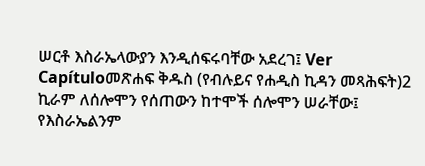ሠርቶ እስራኤላውያን እንዲሰፍሩባቸው አደረገ፤ Ver Capítuloመጽሐፍ ቅዱስ (የብሉይና የሐዲስ ኪዳን መጻሕፍት)2 ኪራም ለሰሎሞን የሰጠውን ከተሞች ሰሎሞን ሠራቸው፤ የእስራኤልንም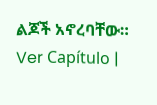ልጆች አኖረባቸው። Ver Capítulo |